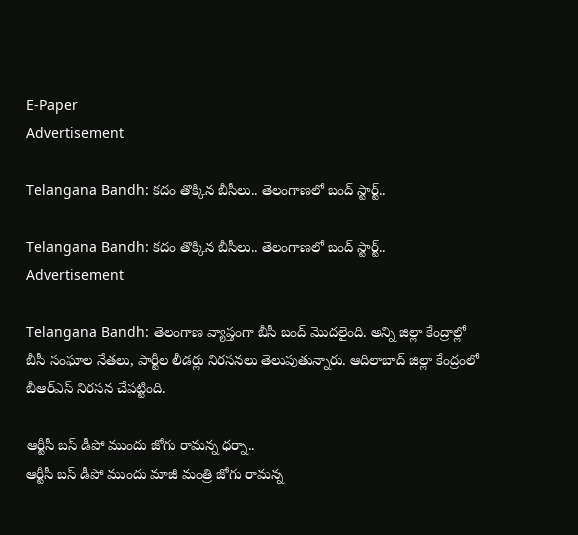E-Paper
Advertisement

Telangana Bandh: కదం తొక్కిన బీసీలు.. తెలంగాణలో బంద్ స్టార్ట్..

Telangana Bandh: కదం తొక్కిన బీసీలు.. తెలంగాణలో బంద్ స్టార్ట్..
Advertisement

Telangana Bandh: తెలంగాణ వ్యాప్తంగా బీసీ బంద్ మొదలైంది. అన్ని జిల్లా కేంద్రాల్లో బీసీ సంఘాల నేతలు, పార్టీల లీడర్లు నిరసనలు తెలుపుతున్నారు. ఆదిలాబాద్ జిల్లా కేంద్రంలో బీఆర్ఎస్ నిరసన చేపట్టింది.

ఆర్టీసీ బస్ డీపో ముందు జోగు రామన్న ధర్నా..
ఆర్టీసీ బస్ డీపో ముందు మాజీ మంత్రి జోగు రామన్న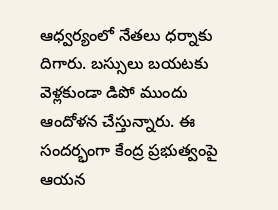ఆధ్వర్యంలో నేతలు ధర్నాకు దిగారు. బస్సులు బయటకు వెళ్లకుండా డిపో ముందు ఆందోళన చేస్తున్నారు. ఈ సందర్భంగా కేంద్ర ప్రభుత్వంపై ఆయన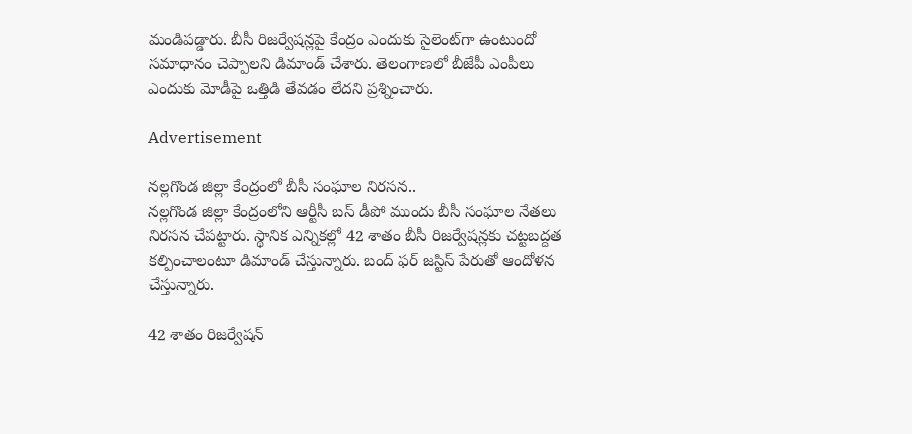మండిపడ్డారు. బీసీ రిజర్వేషన్లపై కేంద్రం ఎందుకు సైలెంట్‌గా ఉంటుందో సమాధానం చెప్పాలని డిమాండ్ చేశారు. తెలంగాణలో బీజేపీ ఎంపీలు ఎందుకు మోడీపై ఒత్తిడి తేవడం లేదని ప్రశ్నించారు.

Advertisement

నల్లగొండ జిల్లా కేంద్రంలో బీసీ సంఘాల నిరసన..
నల్లగొండ జిల్లా కేంద్రంలోని ఆర్టీసీ బస్ డీపో ముందు బీసీ సంఘాల నేతలు నిరసన చేపట్టారు. స్థానిక ఎన్నికల్లో 42 శాతం బీసీ రిజర్వేషన్లకు చట్టబద్దత కల్పించాలంటూ డిమాండ్ చేస్తున్నారు. బంద్ ఫర్ జస్టిస్ పేరుతో ఆందోళన చేస్తున్నారు.

42 శాతం రిజర్వేషన్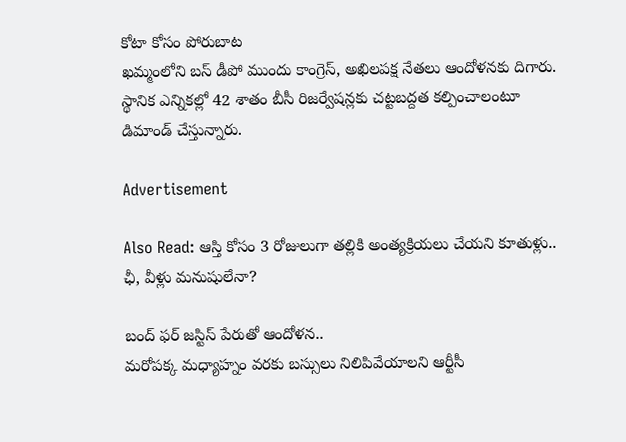కోటా కోసం పోరుబాట
ఖమ్మంలోని బస్ డీపో ముందు కాంగ్రెస్, అఖిలపక్ష నేతలు ఆందోళనకు దిగారు. స్థానిక ఎన్నికల్లో 42 శాతం బీసీ రిజర్వేషన్లకు చట్టబద్దత కల్పించాలంటూ డిమాండ్ చేస్తున్నారు.

Advertisement

Also Read: ఆస్తి కోసం 3 రోజులుగా తల్లికి అంత్యక్రియలు చేయని కూతుళ్లు.. ఛీ, వీళ్లు మనుషులేనా?

బంద్ ఫర్ జస్టిస్ పేరుతో ఆందోళన..
మరోపక్క మధ్యాహ్నం వరకు బస్సులు నిలిపివేయాలని ఆర్టీసీ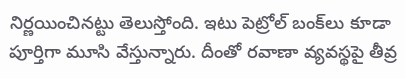నిర్ణయించినట్టు తెలుస్తోంది. ఇటు పెట్రోల్‌ బంక్‌లు కూడా పూర్తిగా మూసి వేస్తున్నారు. దీంతో రవాణా వ్యవస్థపై తీవ్ర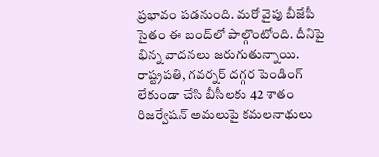ప్రభావం పడనుంది. మరో వైపు బీజేపీ సైతం ఈ బంద్‌లో పాల్గొంటోంది. దీనిపై భిన్న వాదనలు జరుగుతున్నాయి. రాష్ట్రపతి, గవర్నర్ దగ్గర పెండింగ్ లేకుండా చేసి బీసీలకు 42 శాతం రిజర్వేషన్ అమలుపై కమలనాథులు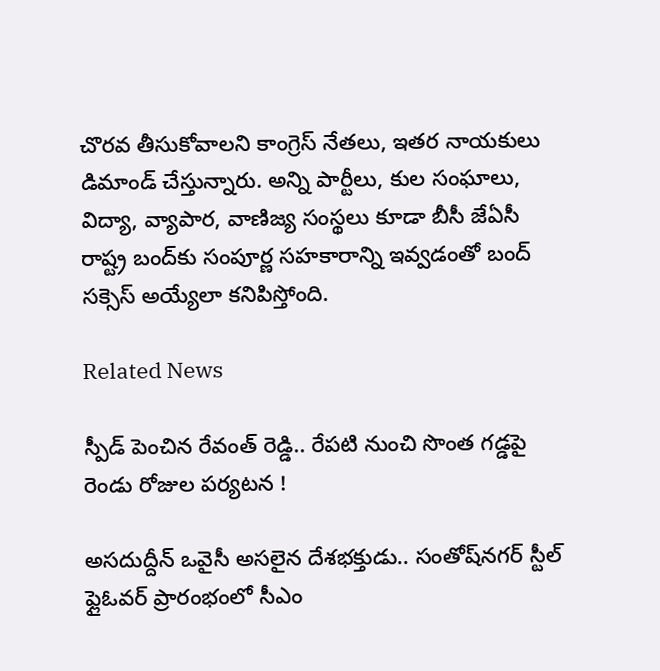చొరవ తీసుకోవాలని కాంగ్రెస్ నేతలు, ఇతర నాయకులు డిమాండ్ చేస్తున్నారు. అన్ని పార్టీలు, కుల సంఘాలు, విద్యా, వ్యాపార, వాణిజ్య సంస్థలు కూడా బీసీ జేఏసీ రాష్ట్ర బంద్‌కు సంపూర్ణ సహకారాన్ని ఇవ్వడంతో బంద్‌ సక్సెస్ అయ్యేలా కనిపిస్తోంది.

Related News

స్పీడ్ పెంచిన రేవంత్ రెడ్డి.. రేపటి నుంచి సొంత గడ్డపై రెండు రోజుల పర్యటన !

అసదుద్దీన్ ఒవైసీ అసలైన దేశభక్తుడు.. సంతోష్‌నగర్ స్టీల్ ఫ్లైఓవర్ ప్రారంభంలో సీఎం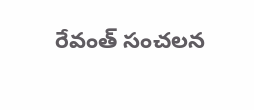రేవంత్ సంచలన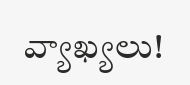వ్యాఖ్యలు!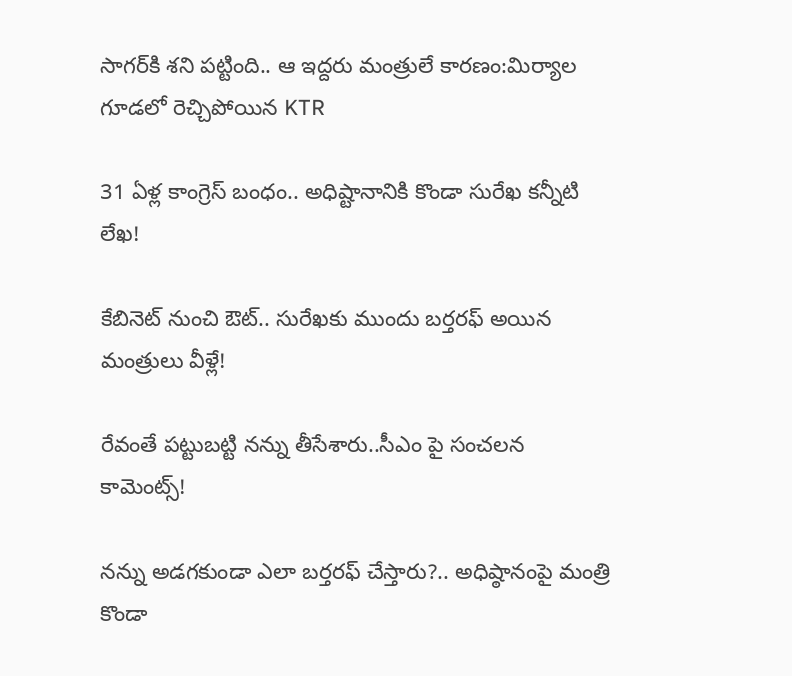సాగర్‌కి శని పట్టింది.. ఆ ఇద్దరు మంత్రులే కారణం:మిర్యాల గూడలో రెచ్చిపోయిన KTR

31 ఏళ్ల కాంగ్రెస్ బంధం.. అధిష్టానానికి కొండా సురేఖ కన్నీటి లేఖ!

కేబినెట్ నుంచి ఔట్.. సురేఖకు ముందు బర్తరఫ్ అయిన మంత్రులు వీళ్లే!

రేవంతే పట్టుబట్టి నన్ను తీసేశారు..సీఎం పై సంచలన కామెంట్స్!

నన్ను అడగకుండా ఎలా బర్తరఫ్ చేస్తారు?.. అధిష్ఠానంపై మంత్రి కొండా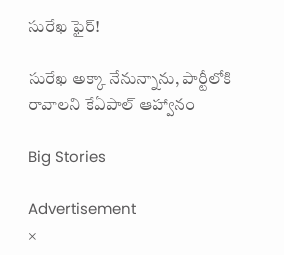సురేఖ ఫైర్!

సురేఖ అక్కా నేనున్నాను, పార్టీలోకి రావాలని కేఏపాల్ ఆహ్వానం

Big Stories

Advertisement
×